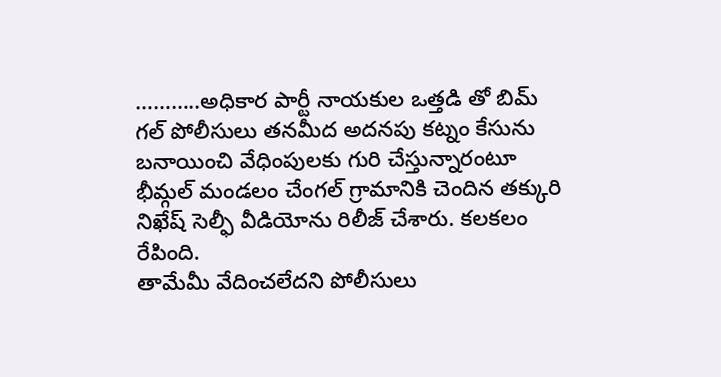………..అధికార పార్టీ నాయకుల ఒత్తడి తో బిమ్ గల్ పోలీసులు తనమీద అదనపు కట్నం కేసును బనాయించి వేధింపులకు గురి చేస్తున్నారంటూ భీమ్గల్ మండలం చేంగల్ గ్రామానికి చెందిన తక్కురి నిఖేష్ సెల్ఫీ వీడియోను రిలీజ్ చేశారు. కలకలం రేపింది.
తామేమీ వేదించలేదని పోలీసులు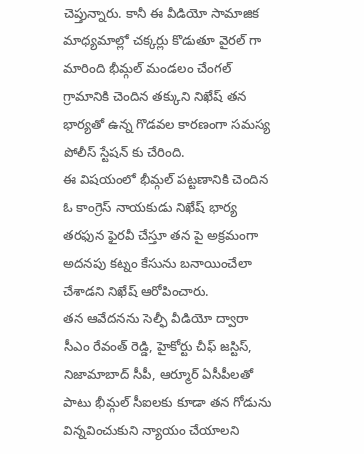చెప్తున్నారు. కానీ ఈ వీడియో సామాజిక మాధ్యమాల్లో చక్కర్లు కొడుతూ వైరల్ గా మారింది భీమ్గల్ మండలం చేంగల్ గ్రామానికి చెందిన తక్కుని నిఖేష్ తన భార్యతో ఉన్న గొడవల కారణంగా సమస్య పోలీస్ స్టేషన్ కు చేరింది.
ఈ విషయంలో భీమ్గల్ పట్టణానికి చెందిన ఓ కాంగ్రెస్ నాయకుడు నిఖేష్ భార్య తరఫున ఫైరవీ చేస్తూ తన పై అక్రమంగా అదనపు కట్నం కేసును బనాయించేలా చేశాడని నిఖేష్ ఆరోపించారు.
తన ఆవేదనను సెల్ఫీ వీడియో ద్వారా సీఎం రేవంత్ రెడ్డి, హైకోర్టు చీఫ్ జస్టిస్, నిజామాబాద్ సీపీ, ఆర్మూర్ ఏసీపీలతో పాటు భీమ్గల్ సీఐలకు కూడా తన గోడును విన్నవించుకుని న్యాయం చేయాలని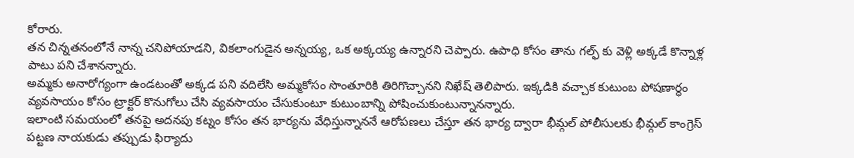కోరారు.
తన చిన్నతనంలోనే నాన్న చనిపోయాడని, వికలాంగుడైన అన్నయ్య, ఒక అక్కయ్య ఉన్నారని చెప్పారు. ఉపాధి కోసం తాను గల్ఫ్ కు వెళ్లి అక్కడే కొన్నాళ్ల పాటు పని చేశానన్నారు.
అమ్మకు అనారోగ్యంగా ఉండటంతో అక్కడ పని వదిలేసి అమ్మకోసం సొంతూరికి తిరిగొచ్చానని నిఖేష్ తెలిపారు. ఇక్కడికి వచ్చాక కుటుంబ పోషణార్థం వ్యవసాయం కోసం ట్రాక్టర్ కొనుగోలు చేసి వ్యవసాయం చేసుకుంటూ కుటుంబాన్ని పోషించుకుంటున్నానన్నారు.
ఇలాంటి సమయంలో తనపై అదనపు కట్నం కోసం తన భార్యను వేధిస్తున్నాననే ఆరోపణలు చేస్తూ తన భార్య ద్వారా భీమ్గల్ పోలీసులకు భీమ్గల్ కాంగ్రెస్ పట్టణ నాయకుడు తప్పుడు ఫిర్యాదు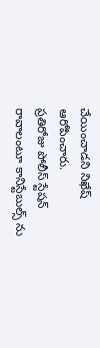చేయించాడని నిఖేష్ ఆరోపించారు.
ప్రతిరోజు పోలీస్ స్టేషన్ రావాలంటూ కానిస్టేబుల్స్ ను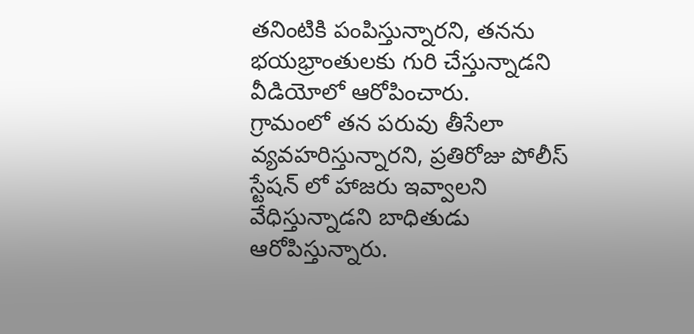తనింటికి పంపిస్తున్నారని, తనను భయభ్రాంతులకు గురి చేస్తున్నాడని వీడియోలో ఆరోపించారు.
గ్రామంలో తన పరువు తీసేలా వ్యవహరిస్తున్నారని, ప్రతిరోజు పోలీస్ స్టేషన్ లో హాజరు ఇవ్వాలని వేధిస్తున్నాడని బాధితుడు ఆరోపిస్తున్నారు.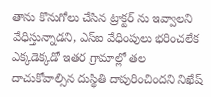తాను కొనుగోలు చేసిన ట్రాక్టర్ ను ఇవ్వాలని వేధిస్తున్నాడని, ఎస్ఐ వేధింపులు భరించలేక ఎక్కడెక్కడో ఇతర గ్రామాల్లో తల దాచుకోవాల్సిన దుస్థితి దాపురించిందని నిఖేష్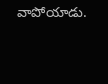వాపోయాడు.